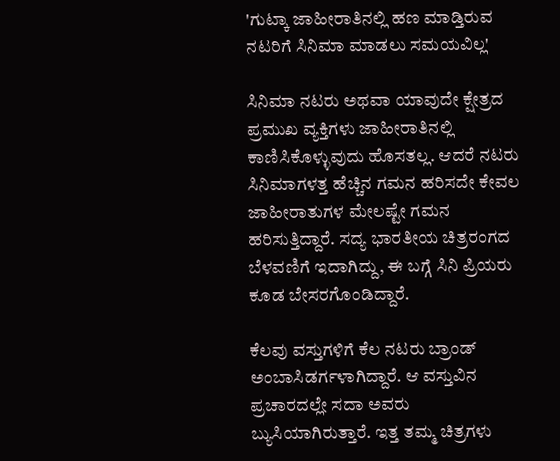'ಗುಟ್ಕಾ ಜಾಹೀರಾತಿನಲ್ಲಿ ಹಣ ಮಾಡ್ತಿರುವ ನಟರಿಗೆ ಸಿನಿಮಾ ಮಾಡಲು ಸಮಯವಿಲ್ಲ'

ಸಿನಿಮಾ ನಟರು ಅಥವಾ ಯಾವುದೇ ಕ್ಷೇತ್ರದ ಪ್ರಮುಖ ವ್ಯಕ್ತಿಗಳು ಜಾಹೀರಾತಿನಲ್ಲಿ ಕಾಣಿಸಿಕೊಳ್ಳುವುದು ಹೊಸತಲ್ಲ. ಆದರೆ ನಟರು ಸಿನಿಮಾಗಳತ್ತ ಹೆಚ್ಚಿನ ಗಮನ ಹರಿಸದೇ ಕೇವಲ ಜಾಹೀರಾತುಗಳ ಮೇಲಷ್ಟೇ ಗಮನ ಹರಿಸುತ್ತಿದ್ದಾರೆ. ಸದ್ಯ ಭಾರತೀಯ ಚಿತ್ರರಂಗದ ಬೆಳವಣಿಗೆ ಇದಾಗಿದ್ದು, ಈ ಬಗ್ಗೆ ಸಿನಿ ಪ್ರಿಯರು ಕೂಡ ಬೇಸರಗೊಂಡಿದ್ದಾರೆ.

ಕೆಲವು ವಸ್ತುಗಳಿಗೆ ಕೆಲ ನಟರು ಬ್ರಾಂಡ್ ಅಂಬಾಸಿಡರ್ಗಳಾಗಿದ್ದಾರೆ. ಆ ವಸ್ತುವಿನ ಪ್ರಚಾರದಲ್ಲೇ ಸದಾ ಅವರು ಬ್ಯುಸಿಯಾಗಿರುತ್ತಾರೆ. ಇತ್ತ ತಮ್ಮ ಚಿತ್ರಗಳು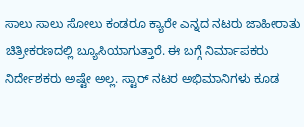ಸಾಲು ಸಾಲು ಸೋಲು ಕಂಡರೂ ಕ್ಯಾರೇ ಎನ್ನದ ನಟರು ಜಾಹೀರಾತು ಚಿತ್ರೀಕರಣದಲ್ಲಿ ಬ್ಯೂಸಿಯಾಗುತ್ತಾರೆ. ಈ ಬಗ್ಗೆ ನಿರ್ಮಾಪಕರು ನಿರ್ದೇಶಕರು ಅಷ್ಟೇ ಅಲ್ಲ. ಸ್ಟಾರ್ ನಟರ ಅಭಿಮಾನಿಗಳು ಕೂಡ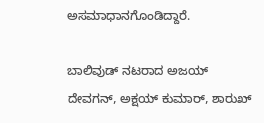ಅಸಮಾಧಾನಗೊಂಡಿದ್ದಾರೆ.

ಬಾಲಿವುಡ್ ನಟರಾದ ಅಜಯ್ ದೇವಗನ್, ಅಕ್ಷಯ್ ಕುಮಾರ್, ಶಾರುಖ್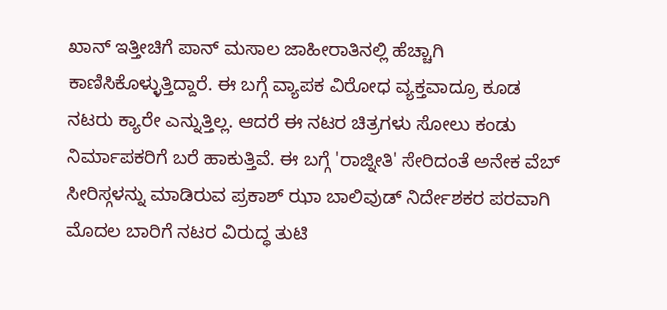ಖಾನ್ ಇತ್ತೀಚಿಗೆ ಪಾನ್ ಮಸಾಲ ಜಾಹೀರಾತಿನಲ್ಲಿ ಹೆಚ್ಚಾಗಿ ಕಾಣಿಸಿಕೊಳ್ಳುತ್ತಿದ್ದಾರೆ. ಈ ಬಗ್ಗೆ ವ್ಯಾಪಕ ವಿರೋಧ ವ್ಯಕ್ತವಾದ್ರೂ ಕೂಡ ನಟರು ಕ್ಯಾರೇ ಎನ್ನುತ್ತಿಲ್ಲ. ಆದರೆ ಈ ನಟರ ಚಿತ್ರಗಳು ಸೋಲು ಕಂಡು ನಿರ್ಮಾಪಕರಿಗೆ ಬರೆ ಹಾಕುತ್ತಿವೆ. ಈ ಬಗ್ಗೆ 'ರಾಜ್ನೀತಿ' ಸೇರಿದಂತೆ ಅನೇಕ ವೆಬ್ ಸೀರಿಸ್ಗಳನ್ನು ಮಾಡಿರುವ ಪ್ರಕಾಶ್ ಝಾ ಬಾಲಿವುಡ್ ನಿರ್ದೇಶಕರ ಪರವಾಗಿ ಮೊದಲ ಬಾರಿಗೆ ನಟರ ವಿರುದ್ಧ ತುಟಿ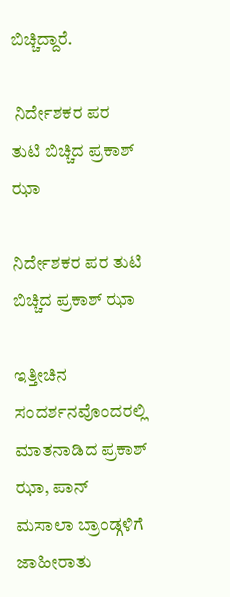ಬಿಚ್ಚಿದ್ದಾರೆ.

 ನಿರ್ದೇಶಕರ ಪರ ತುಟಿ ಬಿಚ್ಚಿದ ಪ್ರಕಾಶ್ ಝಾ

ನಿರ್ದೇಶಕರ ಪರ ತುಟಿ ಬಿಚ್ಚಿದ ಪ್ರಕಾಶ್ ಝಾ

ಇತ್ತೀಚಿನ ಸಂದರ್ಶನವೊಂದರಲ್ಲಿ ಮಾತನಾಡಿದ ಪ್ರಕಾಶ್ ಝಾ, ಪಾನ್ ಮಸಾಲಾ ಬ್ರಾಂಡ್ಗಳಿಗೆ ಜಾಹೀರಾತು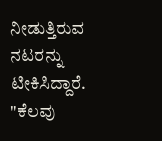ನೀಡುತ್ತಿರುವ ನಟರನ್ನು ಟೀಕಿಸಿದ್ದಾರೆ. "ಕೆಲವು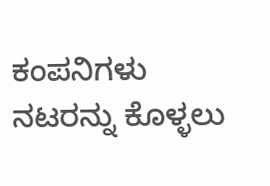ಕಂಪನಿಗಳು ನಟರನ್ನು ಕೊಳ್ಳಲು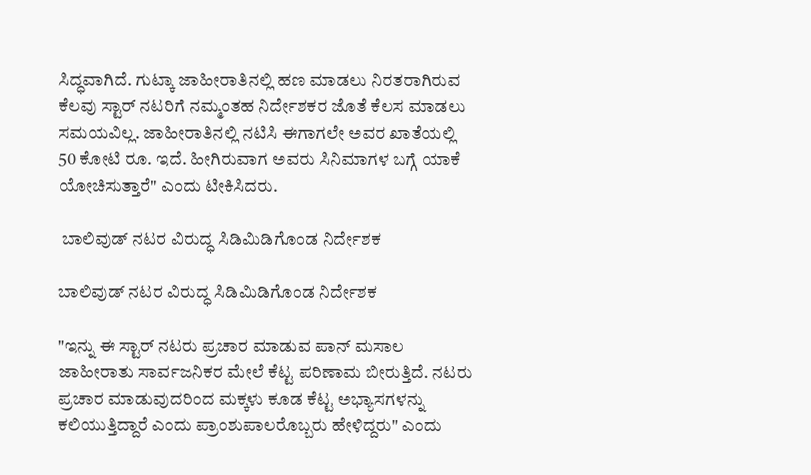ಸಿದ್ಧವಾಗಿದೆ. ಗುಟ್ಕಾ ಜಾಹೀರಾತಿನಲ್ಲಿ ಹಣ ಮಾಡಲು ನಿರತರಾಗಿರುವ ಕೆಲವು ಸ್ಟಾರ್ ನಟರಿಗೆ ನಮ್ಮಂತಹ ನಿರ್ದೇಶಕರ ಜೊತೆ ಕೆಲಸ ಮಾಡಲು ಸಮಯವಿಲ್ಲ. ಜಾಹೀರಾತಿನಲ್ಲಿ ನಟಿಸಿ ಈಗಾಗಲೇ ಅವರ ಖಾತೆಯಲ್ಲಿ 50 ಕೋಟಿ ರೂ. ಇದೆ. ಹೀಗಿರುವಾಗ ಅವರು ಸಿನಿಮಾಗಳ ಬಗ್ಗೆ ಯಾಕೆ ಯೋಚಿಸುತ್ತಾರೆ" ಎಂದು ಟೀಕಿಸಿದರು.

 ಬಾಲಿವುಡ್ ನಟರ ವಿರುದ್ಧ ಸಿಡಿಮಿಡಿಗೊಂಡ ನಿರ್ದೇಶಕ

ಬಾಲಿವುಡ್ ನಟರ ವಿರುದ್ಧ ಸಿಡಿಮಿಡಿಗೊಂಡ ನಿರ್ದೇಶಕ

"ಇನ್ನು ಈ ಸ್ಟಾರ್ ನಟರು ಪ್ರಚಾರ ಮಾಡುವ ಪಾನ್ ಮಸಾಲ ಜಾಹೀರಾತು ಸಾರ್ವಜನಿಕರ ಮೇಲೆ ಕೆಟ್ಟ ಪರಿಣಾಮ ಬೀರುತ್ತಿದೆ. ನಟರು ಪ್ರಚಾರ ಮಾಡುವುದರಿಂದ ಮಕ್ಕಳು ಕೂಡ ಕೆಟ್ಟ ಅಭ್ಯಾಸಗಳನ್ನು ಕಲಿಯುತ್ತಿದ್ದಾರೆ ಎಂದು ಪ್ರಾಂಶುಪಾಲರೊಬ್ಬರು ಹೇಳಿದ್ದರು" ಎಂದು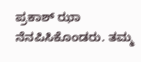ಪ್ರಕಾಶ್ ಝಾ ನೆನಪಿಸಿಕೊಂಡರು. ತಮ್ಮ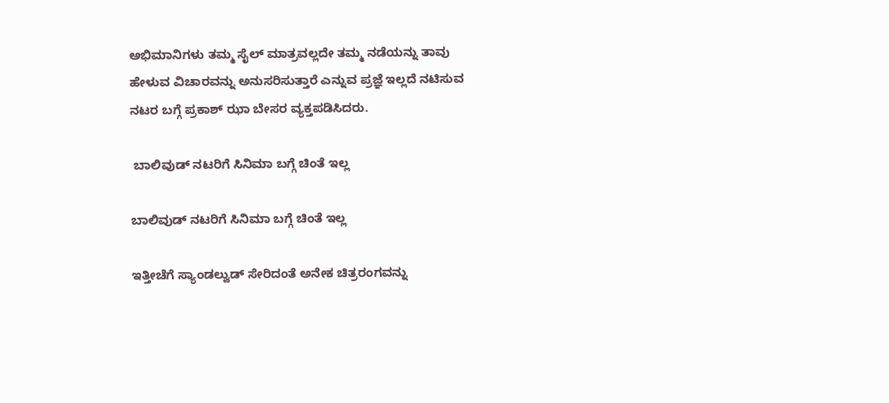ಅಭಿಮಾನಿಗಳು ತಮ್ಮ ಸೈಲ್ ಮಾತ್ರವಲ್ಲದೇ ತಮ್ಮ ನಡೆಯನ್ನು ತಾವು ಹೇಳುವ ವಿಚಾರವನ್ನು ಅನುಸರಿಸುತ್ತಾರೆ ಎನ್ನುವ ಪ್ರಜ್ಞೆ ಇಲ್ಲದೆ ನಟಿಸುವ ನಟರ ಬಗ್ಗೆ ಪ್ರಕಾಶ್ ಝಾ ಬೇಸರ ವ್ಯಕ್ತಪಡಿಸಿದರು.

 ಬಾಲಿವುಡ್ ನಟರಿಗೆ ಸಿನಿಮಾ ಬಗ್ಗೆ ಚಿಂತೆ ಇಲ್ಲ

ಬಾಲಿವುಡ್ ನಟರಿಗೆ ಸಿನಿಮಾ ಬಗ್ಗೆ ಚಿಂತೆ ಇಲ್ಲ

ಇತ್ತೀಚೆಗೆ ಸ್ಯಾಂಡಲ್ವುಡ್ ಸೇರಿದಂತೆ ಅನೇಕ ಚಿತ್ರರಂಗವನ್ನು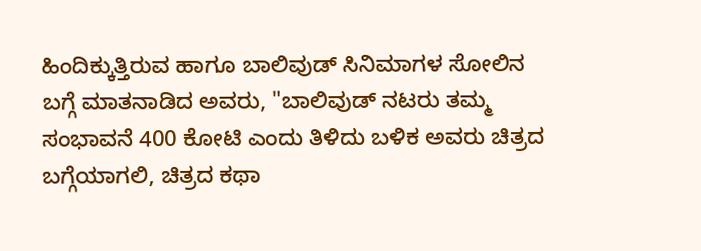ಹಿಂದಿಕ್ಕುತ್ತಿರುವ ಹಾಗೂ ಬಾಲಿವುಡ್ ಸಿನಿಮಾಗಳ ಸೋಲಿನ ಬಗ್ಗೆ ಮಾತನಾಡಿದ ಅವರು, "ಬಾಲಿವುಡ್ ನಟರು ತಮ್ಮ ಸಂಭಾವನೆ 400 ಕೋಟಿ ಎಂದು ತಿಳಿದು ಬಳಿಕ ಅವರು ಚಿತ್ರದ ಬಗ್ಗೆಯಾಗಲಿ, ಚಿತ್ರದ ಕಥಾ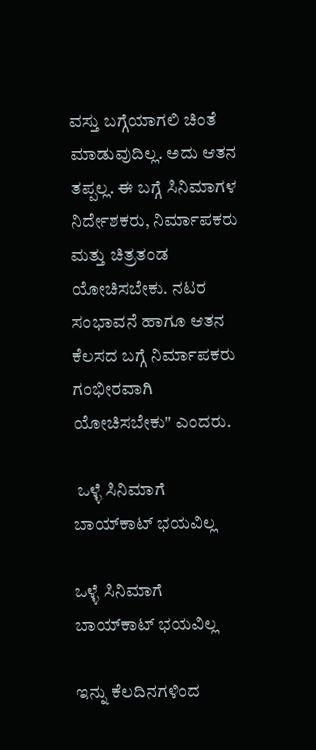ವಸ್ತು ಬಗ್ಗೆಯಾಗಲಿ ಚಿಂತೆ ಮಾಡುವುದಿಲ್ಲ. ಅದು ಆತನ ತಪ್ಪಲ್ಲ. ಈ ಬಗ್ಗೆ ಸಿನಿಮಾಗಳ ನಿರ್ದೇಶಕರು, ನಿರ್ಮಾಪಕರು ಮತ್ತು ಚಿತ್ರತಂಡ ಯೋಚಿಸಬೇಕು. ನಟರ ಸಂಭಾವನೆ ಹಾಗೂ ಆತನ ಕೆಲಸದ ಬಗ್ಗೆ ನಿರ್ಮಾಪಕರು ಗಂಭೀರವಾಗಿ ಯೋಚಿಸಬೇಕು" ಎಂದರು.

 ಒಳ್ಳೆ ಸಿನಿಮಾಗೆ ಬಾಯ್‌ಕಾಟ್ ಭಯವಿಲ್ಲ

ಒಳ್ಳೆ ಸಿನಿಮಾಗೆ ಬಾಯ್‌ಕಾಟ್ ಭಯವಿಲ್ಲ

ಇನ್ನು ಕೆಲದಿನಗಳಿಂದ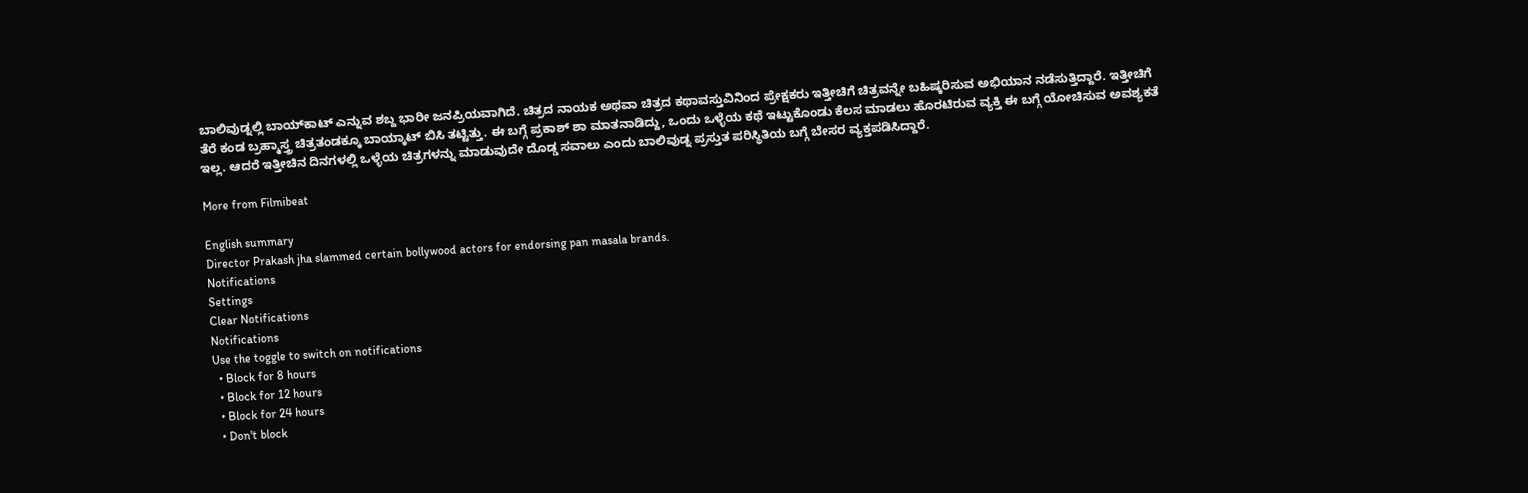ಬಾಲಿವುಡ್ನಲ್ಲಿ ಬಾಯ್‌ಕಾಟ್ ಎನ್ನುವ ಶಬ್ದ ಭಾರೀ ಜನಪ್ರಿಯವಾಗಿದೆ. ಚಿತ್ರದ ನಾಯಕ ಅಥವಾ ಚಿತ್ರದ ಕಥಾವಸ್ತುವಿನಿಂದ ಪ್ರೇಕ್ಷಕರು ಇತ್ತೀಚಿಗೆ ಚಿತ್ರವನ್ನೇ ಬಹಿಷ್ಕರಿಸುವ ಅಭಿಯಾನ ನಡೆಸುತ್ತಿದ್ದಾರೆ. ಇತ್ತೀಚಿಗೆ ತೆರೆ ಕಂಡ ಬ್ರಹ್ಮಾಸ್ತ್ರ ಚಿತ್ರತಂಡಕ್ಕೂ ಬಾಯ್ಕಾಟ್ ಬಿಸಿ ತಟ್ಟಿತ್ತು. ಈ ಬಗ್ಗೆ ಪ್ರಕಾಶ್ ಶಾ ಮಾತನಾಡಿದ್ದು, ಒಂದು ಒಳ್ಳೆಯ ಕಥೆ ಇಟ್ಟುಕೊಂಡು ಕೆಲಸ ಮಾಡಲು ಹೊರಟಿರುವ ವ್ಯಕ್ತಿ ಈ ಬಗ್ಗೆ ಯೋಚಿಸುವ ಅವಶ್ಯಕತೆ ಇಲ್ಲ. ಆದರೆ ಇತ್ತೀಚಿನ ದಿನಗಳಲ್ಲಿ ಒಳ್ಳೆಯ ಚಿತ್ರಗಳನ್ನು ಮಾಡುವುದೇ ದೊಡ್ಡ ಸವಾಲು ಎಂದು ಬಾಲಿವುಡ್ನ ಪ್ರಸ್ತುತ ಪರಿಸ್ಥಿತಿಯ ಬಗ್ಗೆ ಬೇಸರ ವ್ಯಕ್ತಪಡಿಸಿದ್ದಾರೆ.

More from Filmibeat

English summary
Director Prakash jha slammed certain bollywood actors for endorsing pan masala brands.
Notifications
Settings
Clear Notifications
Notifications
Use the toggle to switch on notifications
  • Block for 8 hours
  • Block for 12 hours
  • Block for 24 hours
  • Don't block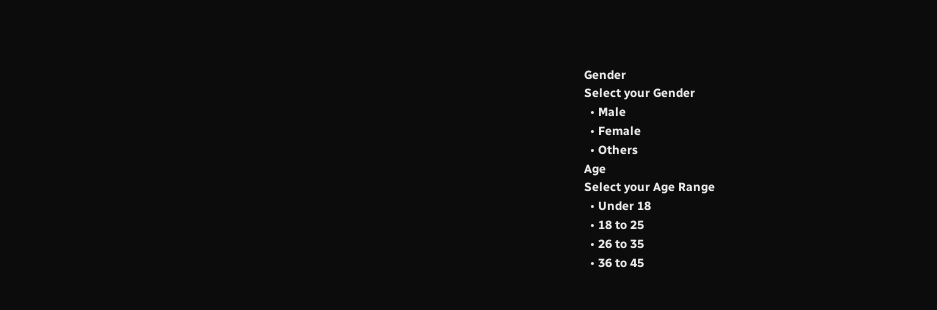Gender
Select your Gender
  • Male
  • Female
  • Others
Age
Select your Age Range
  • Under 18
  • 18 to 25
  • 26 to 35
  • 36 to 45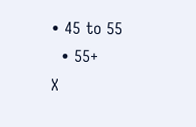• 45 to 55
  • 55+
X